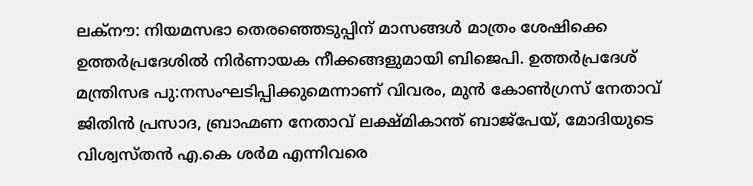ലക്നൗ: നിയമസഭാ തെരഞ്ഞെടുപ്പിന് മാസങ്ങൾ മാത്രം ശേഷിക്കെ ഉത്തർപ്രദേശിൽ നിർണായക നീക്കങ്ങളുമായി ബിജെപി. ഉത്തർപ്രദേശ് മന്ത്രിസഭ പു:നസംഘടിപ്പിക്കുമെന്നാണ് വിവരം, മുൻ കോൺഗ്രസ് നേതാവ് ജിതിൻ പ്രസാദ, ബ്രാഹ്മണ നേതാവ് ലക്ഷ്മികാന്ത് ബാജ്പേയ്, മോദിയുടെ വിശ്വസ്തൻ എ.കെ ശർമ എന്നിവരെ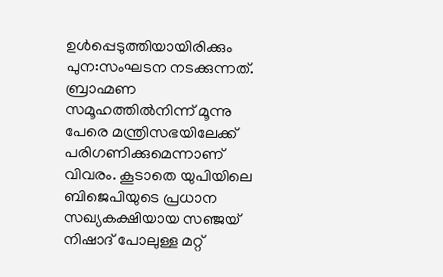ഉൾപ്പെടുത്തിയായിരിക്കും പുന:സംഘടന നടക്കുന്നത്.
ബ്രാഹ്മണ സമൂഹത്തിൽനിന്ന് മൂന്നു പേരെ മന്ത്രിസഭയിലേക്ക് പരിഗണിക്കുമെന്നാണ് വിവരം. കൂടാതെ യുപിയിലെ ബിജെപിയുടെ പ്രധാന സഖ്യകക്ഷിയായ സഞ്ജയ് നിഷാദ് പോലുള്ള മറ്റ്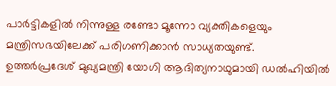പാർട്ടികളിൽ നിന്നുള്ള രണ്ടോ മൂന്നോ വ്യക്തികളെയും മന്ത്രിസഭയിലേക്ക് പരിഗണിക്കാൻ സാധ്യതയുണ്ട്.
ഉത്തർപ്രദേശ് മുഖ്യമന്ത്രി യോഗി ആദിത്യനാഥുമായി ഡൽഹിയിൽ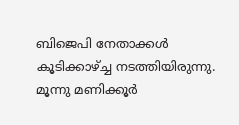ബിജെപി നേതാക്കൾ കൂടിക്കാഴ്ച്ച നടത്തിയിരുന്നു. മൂന്നു മണിക്കൂർ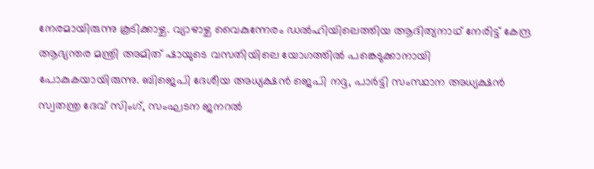നേരമായിരുന്നു കൂടിക്കാഴ്ച. വ്യാഴാഴ്ച വൈകുന്നേരം ഡൽഹിയിലെത്തിയ ആദിത്യനാഥ് നേരിട്ട് കേന്ദ്ര ആഭ്യന്തര മന്ത്രി അമിത് ഷായുടെ വസതിയിലെ യോഗത്തിൽ പങ്കെടുക്കാനായി പോകുകയായിരുന്നു. ബിജെപി ദേശീയ അധ്യക്ഷൻ ജെപി നദ്ദ, പാർട്ടി സംസ്ഥാന അധ്യക്ഷൻ സ്വതന്ത്ര ദേവ് സിംഗ്, സംഘടന ജനറൽ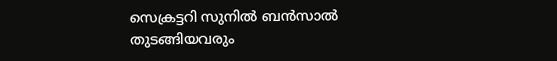സെക്രട്ടറി സുനിൽ ബൻസാൽ തുടങ്ങിയവരും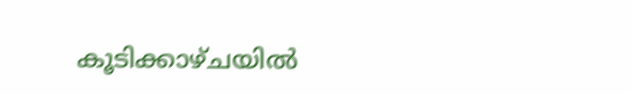കൂടിക്കാഴ്ചയിൽ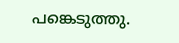പങ്കെടുത്തു.